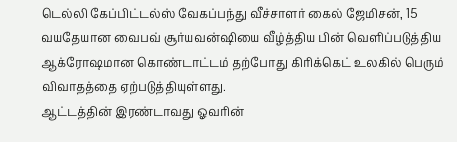டெல்லி கேப்பிட்டல்ஸ் வேகப்பந்து வீச்சாளர் கைல் ஜேமிசன், 15 வயதேயான வைபவ் சூர்யவன்ஷியை வீழ்த்திய பின் வெளிப்படுத்திய ஆக்ரோஷமான கொண்டாட்டம் தற்போது கிரிக்கெட் உலகில் பெரும் விவாதத்தை ஏற்படுத்தியுள்ளது.
ஆட்டத்தின் இரண்டாவது ஓவரின்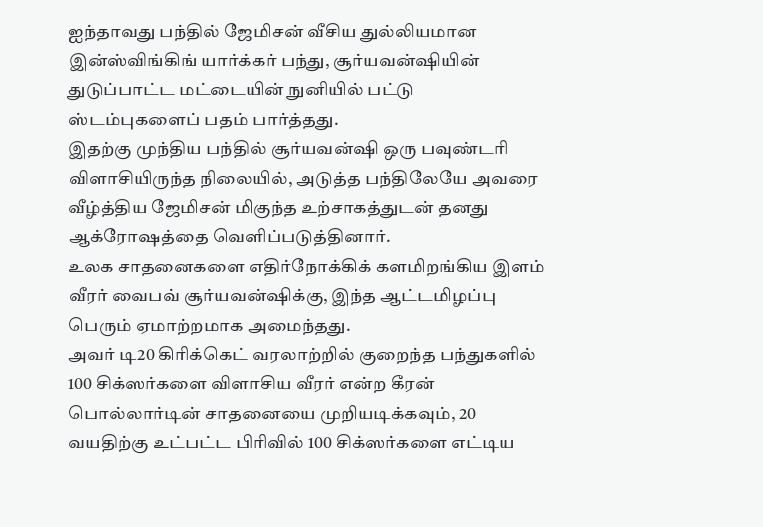ஐந்தாவது பந்தில் ஜேமிசன் வீசிய துல்லியமான இன்ஸ்விங்கிங் யார்க்கர் பந்து, சூர்யவன்ஷியின் துடுப்பாட்ட மட்டையின் நுனியில் பட்டு ஸ்டம்புகளைப் பதம் பார்த்தது.
இதற்கு முந்திய பந்தில் சூர்யவன்ஷி ஒரு பவுண்டரி விளாசியிருந்த நிலையில், அடுத்த பந்திலேயே அவரை வீழ்த்திய ஜேமிசன் மிகுந்த உற்சாகத்துடன் தனது ஆக்ரோஷத்தை வெளிப்படுத்தினார்.
உலக சாதனைகளை எதிர்நோக்கிக் களமிறங்கிய இளம் வீரர் வைபவ் சூர்யவன்ஷிக்கு, இந்த ஆட்டமிழப்பு பெரும் ஏமாற்றமாக அமைந்தது.
அவர் டி20 கிரிக்கெட் வரலாற்றில் குறைந்த பந்துகளில் 100 சிக்ஸர்களை விளாசிய வீரர் என்ற கீரன் பொல்லார்டின் சாதனையை முறியடிக்கவும், 20 வயதிற்கு உட்பட்ட பிரிவில் 100 சிக்ஸர்களை எட்டிய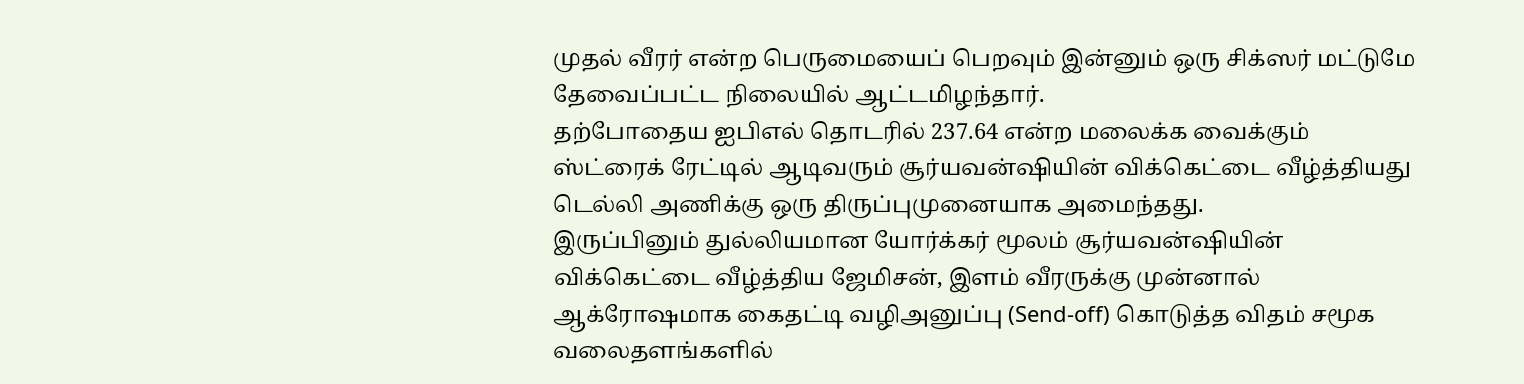முதல் வீரர் என்ற பெருமையைப் பெறவும் இன்னும் ஒரு சிக்ஸர் மட்டுமே தேவைப்பட்ட நிலையில் ஆட்டமிழந்தார்.
தற்போதைய ஐபிஎல் தொடரில் 237.64 என்ற மலைக்க வைக்கும் ஸ்ட்ரைக் ரேட்டில் ஆடிவரும் சூர்யவன்ஷியின் விக்கெட்டை வீழ்த்தியது டெல்லி அணிக்கு ஒரு திருப்புமுனையாக அமைந்தது.
இருப்பினும் துல்லியமான யோர்க்கர் மூலம் சூர்யவன்ஷியின் விக்கெட்டை வீழ்த்திய ஜேமிசன், இளம் வீரருக்கு முன்னால் ஆக்ரோஷமாக கைதட்டி வழிஅனுப்பு (Send-off) கொடுத்த விதம் சமூக வலைதளங்களில்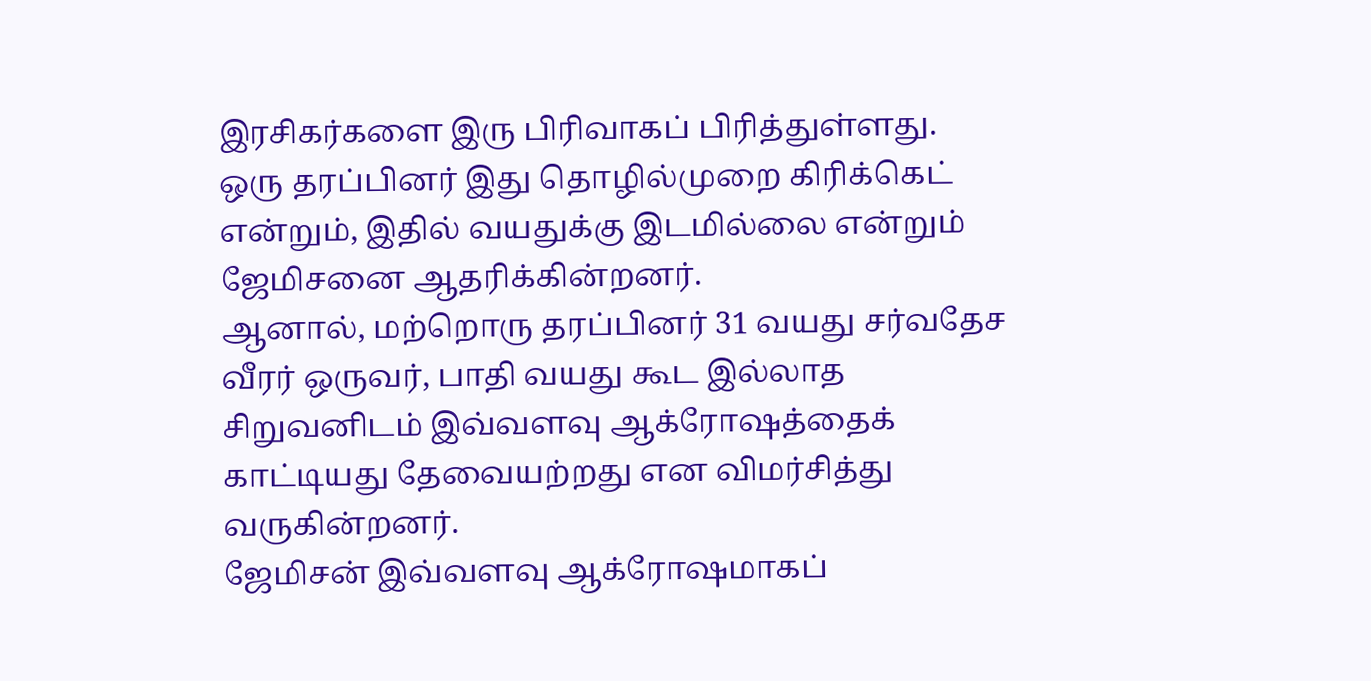இரசிகர்களை இரு பிரிவாகப் பிரித்துள்ளது.
ஒரு தரப்பினர் இது தொழில்முறை கிரிக்கெட் என்றும், இதில் வயதுக்கு இடமில்லை என்றும் ஜேமிசனை ஆதரிக்கின்றனர்.
ஆனால், மற்றொரு தரப்பினர் 31 வயது சர்வதேச வீரர் ஒருவர், பாதி வயது கூட இல்லாத சிறுவனிடம் இவ்வளவு ஆக்ரோஷத்தைக் காட்டியது தேவையற்றது என விமர்சித்து வருகின்றனர்.
ஜேமிசன் இவ்வளவு ஆக்ரோஷமாகப்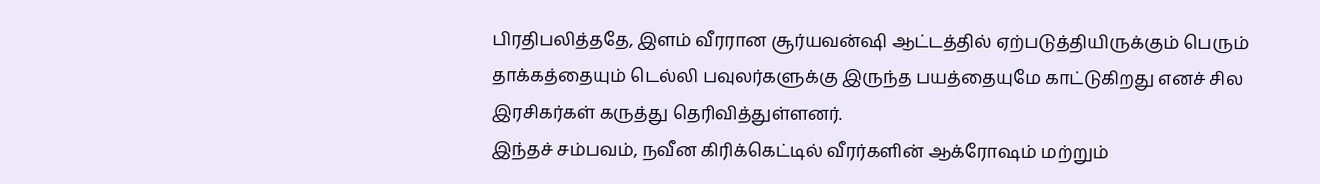பிரதிபலித்ததே, இளம் வீரரான சூர்யவன்ஷி ஆட்டத்தில் ஏற்படுத்தியிருக்கும் பெரும் தாக்கத்தையும் டெல்லி பவுலர்களுக்கு இருந்த பயத்தையுமே காட்டுகிறது எனச் சில இரசிகர்கள் கருத்து தெரிவித்துள்ளனர்.
இந்தச் சம்பவம், நவீன கிரிக்கெட்டில் வீரர்களின் ஆக்ரோஷம் மற்றும்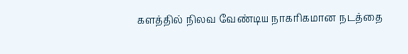களத்தில் நிலவ வேண்டிய நாகரிகமான நடத்தை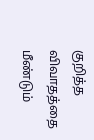குறித்த விவாதத்தை மீண்டும்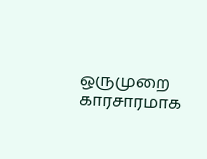ஒருமுறை காரசாரமாக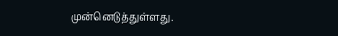முன்னெடுத்துள்ளது.